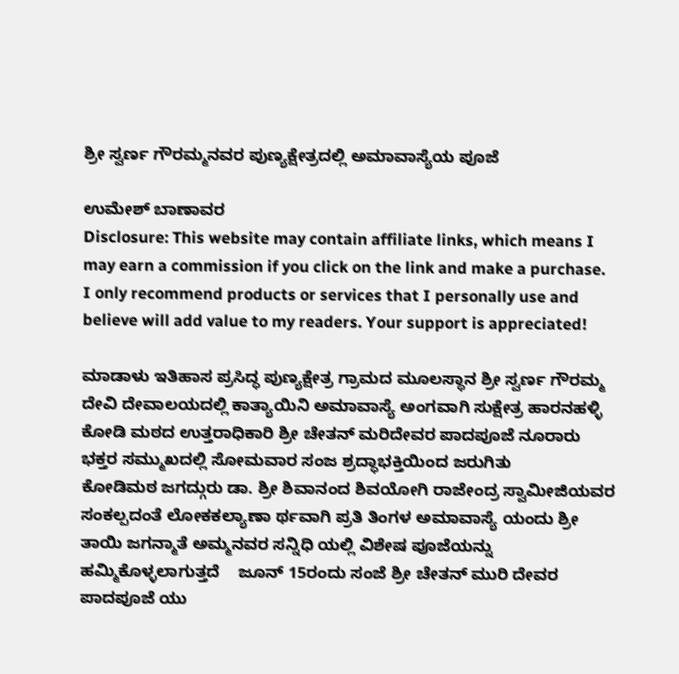ಶ್ರೀ ಸ್ವರ್ಣ ಗೌರಮ್ಮನವರ ಪುಣ್ಯಕ್ಷೇತ್ರದಲ್ಲಿ ಅಮಾವಾಸ್ಯೆಯ ಪೂಜೆ

ಉಮೇಶ್ ಬಾಣಾವರ
Disclosure: This website may contain affiliate links, which means I may earn a commission if you click on the link and make a purchase. I only recommend products or services that I personally use and believe will add value to my readers. Your support is appreciated!

ಮಾಡಾಳು ಇತಿಹಾಸ ಪ್ರಸಿದ್ಧ ಪುಣ್ಯಕ್ಷೇತ್ರ ಗ್ರಾಮದ ಮೂಲಸ್ಥಾನ ಶ್ರೀ ಸ್ವರ್ಣ ಗೌರಮ್ಮ ದೇವಿ ದೇವಾಲಯದಲ್ಲಿ ಕಾತ್ಯಾಯಿನಿ ಅಮಾವಾಸ್ಯೆ ಅಂಗವಾಗಿ ಸುಕ್ಷೇತ್ರ ಹಾರನಹಳ್ಳಿ ಕೋಡಿ ಮಠದ ಉತ್ತರಾಧಿಕಾರಿ ಶ್ರೀ ಚೇತನ್ ಮರಿದೇವರ ಪಾದಪೂಜೆ ನೂರಾರು ಭಕ್ತರ ಸಮ್ಮುಖದಲ್ಲಿ ಸೋಮವಾರ ಸಂಜ ಶ್ರದ್ಧಾಭಕ್ತಿಯಿಂದ ಜರುಗಿತು                   ಕೋಡಿಮಠ ಜಗದ್ಗುರು ಡಾ. ಶ್ರೀ ಶಿವಾನಂದ ಶಿವಯೋಗಿ ರಾಜೇಂದ್ರ ಸ್ವಾಮೀಜಿಯವರ ಸಂಕಲ್ಪದಂತೆ ಲೋಕಕಲ್ಯಾಣಾ ರ್ಥವಾಗಿ ಪ್ರತಿ ತಿಂಗಳ ಅಮಾವಾಸ್ಯೆ ಯಂದು ಶ್ರೀ ತಾಯಿ ಜಗನ್ಮಾತೆ ಅಮ್ಮನವರ ಸನ್ನಿಧಿ ಯಲ್ಲಿ ವಿಶೇಷ ಪೂಜೆಯನ್ನು ಹಮ್ಮಿಕೊಳ್ಳಲಾಗುತ್ತದೆ    ಜೂನ್ 15ರಂದು ಸಂಜೆ ಶ್ರೀ ಚೇತನ್ ಮುರಿ ದೇವರ ಪಾದಪೂಜೆ ಯು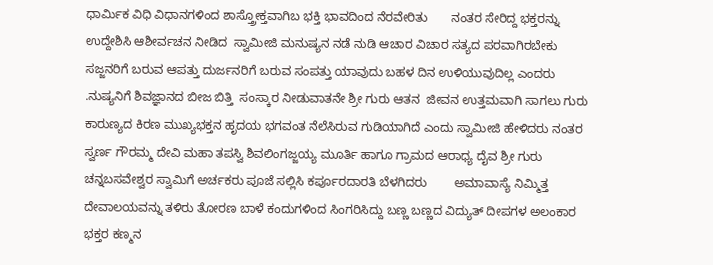ಧಾರ್ಮಿಕ ವಿಧಿ ವಿಧಾನಗಳಿಂದ ಶಾಸ್ತ್ರೋಕ್ತವಾಗಿಬ ಭಕ್ತಿ ಭಾವದಿಂದ ನೆರವೇರಿತು       ನಂತರ ಸೇರಿದ್ದ ಭಕ್ತರನ್ನು ಉದ್ದೇಶಿಸಿ ಆಶೀರ್ವಚನ ನೀಡಿದ  ಸ್ವಾಮೀಜಿ ಮನುಷ್ಯನ ನಡೆ ನುಡಿ ಆಚಾರ ವಿಚಾರ ಸತ್ಯದ ಪರವಾಗಿರಬೇಕು  ಸಜ್ಜನರಿಗೆ ಬರುವ ಆಪತ್ತು ದುರ್ಜನರಿಗೆ ಬರುವ ಸಂಪತ್ತು ಯಾವುದು ಬಹಳ ದಿನ ಉಳಿಯುವುದಿಲ್ಲ ಎಂದರು           .ನುಷ್ಯನಿಗೆ ಶಿವಜ್ಞಾನದ ಬೀಜ ಬಿತ್ತಿ  ಸಂಸ್ಕಾರ ನೀಡುವಾತನೇ ಶ್ರೀ ಗುರು ಆತನ  ಜೀವನ ಉತ್ತಮವಾಗಿ ಸಾಗಲು ಗುರು ಕಾರುಣ್ಯದ ಕಿರಣ ಮುಖ್ಯಭಕ್ತನ ಹೃದಯ ಭಗವಂತ ನೆಲೆಸಿರುವ ಗುಡಿಯಾಗಿದೆ ಎಂದು ಸ್ವಾಮೀಜಿ ಹೇಳಿದರು ನಂತರ ಸ್ವರ್ಣ ಗೌರಮ್ಮ ದೇವಿ ಮಹಾ ತಪಸ್ವಿ ಶಿವಲಿಂಗಜ್ಜಯ್ಯ ಮೂರ್ತಿ ಹಾಗೂ ಗ್ರಾಮದ ಆರಾಧ್ಯ ದೈವ ಶ್ರೀ ಗುರು ಚನ್ನಬಸವೇಶ್ವರ ಸ್ವಾಮಿಗೆ ಅರ್ಚಕರು ಪೂಜೆ ಸಲ್ಲಿಸಿ ಕರ್ಪೂರದಾರತಿ ಬೆಳಗಿದರು        ಅಮಾವಾಸ್ಯೆ ನಿಮ್ಮಿತ್ತ ದೇವಾಲಯವನ್ನು ತಳಿರು ತೋರಣ ಬಾಳೆ ಕಂದುಗಳಿಂದ ಸಿಂಗರಿಸಿದ್ದು ಬಣ್ಣ ಬಣ್ಣದ ವಿದ್ಯುತ್ ದೀಪಗಳ ಅಲಂಕಾರ ಭಕ್ತರ ಕಣ್ಮನ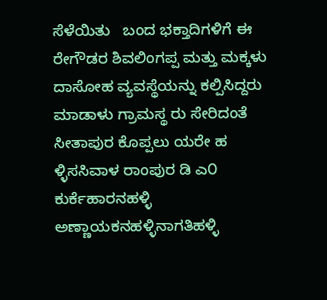ಸೆಳೆಯಿತು   ಬಂದ ಭಕ್ತಾದಿಗಳಿಗೆ ಈ ರೇಗೌಡರ ಶಿವಲಿಂಗಪ್ಪ ಮತ್ತು ಮಕ್ಕಳು ದಾಸೋಹ ವ್ಯವಸ್ಥೆಯನ್ನು ಕಲ್ಪಿಸಿದ್ದರು         ಮಾಡಾಳು ಗ್ರಾಮಸ್ಥ ರು ಸೇರಿದಂತೆ ಸೀತಾಪುರ ಕೊಪ್ಪಲು ಯರೇ ಹ ಳ್ಳಿಸಸಿವಾಳ ರಾಂಪುರ ಡಿ ಎ೦ ಕುರ್ಕೆಹಾರನಹಳ್ಳಿ ಅಣ್ಣಾಯಕನಹಳ್ಳಿನಾಗತಿಹಳ್ಳಿ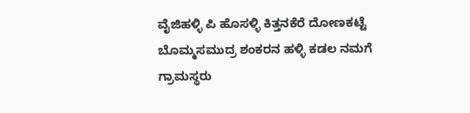ವೈಜಿಹಳ್ಳಿ ಪಿ ಹೊಸಳ್ಳಿ ಕಿತ್ತನಕೆರೆ ದೋಣಕಟ್ಟೆ ಬೊಮ್ಮಸಮುದ್ರ ಶಂಕರನ ಹಳ್ಳಿ ಕಡಲ ನಮಗೆ ಗ್ರಾಮಸ್ಥರು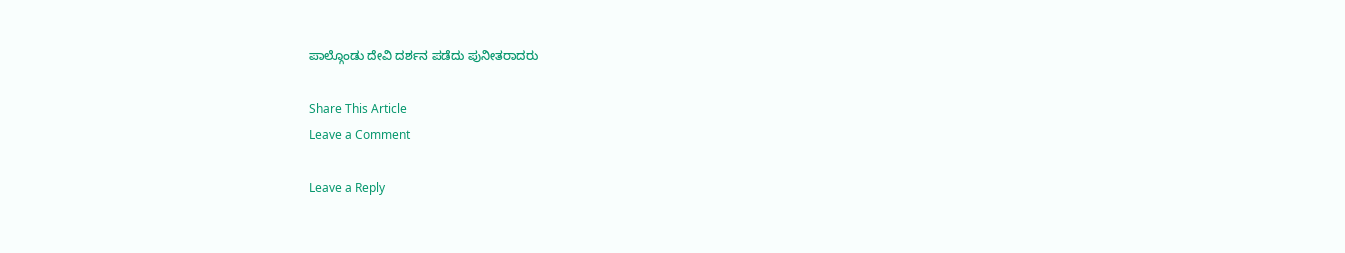ಪಾಲ್ಗೊಂಡು ದೇವಿ ದರ್ಶನ ಪಡೆದು ಪುನೀತರಾದರು

Share This Article
Leave a Comment

Leave a Reply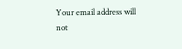Your email address will not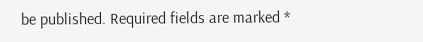be published. Required fields are marked *